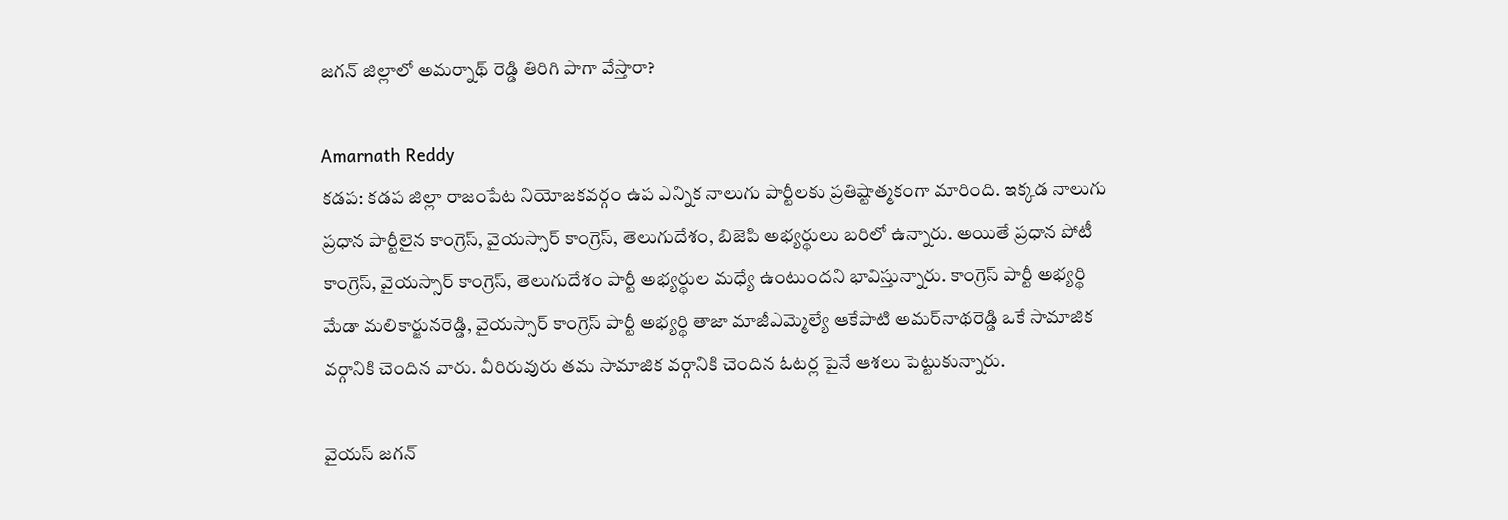జగన్ జిల్లాలో అమర్నాథ్ రెడ్డి తిరిగి పాగా వేస్తారా?

Amarnath Reddy
కడప: కడప జిల్లా రాజంపేట నియోజకవర్గం ఉప ఎన్నిక నాలుగు పార్టీలకు ప్రతిష్టాత్మకంగా మారింది. ఇక్కడ నాలుగు ప్రధాన పార్టీలైన కాంగ్రెస్, వైయస్సార్ కాంగ్రెస్, తెలుగుదేశం, బిజెపి అభ్యర్థులు బరిలో ఉన్నారు. అయితే ప్రధాన పోటీ కాంగ్రెస్, వైయస్సార్ కాంగ్రెస్, తెలుగుదేశం పార్టీ అభ్యర్థుల మధ్యే ఉంటుందని భావిస్తున్నారు. కాంగ్రెస్ పార్టీ అభ్యర్థి మేడా మలికార్జునరెడ్డి, వైయస్సార్ కాంగ్రెస్ పార్టీ అభ్యర్థి తాజా మాజీఎమ్మెల్యే ఆకేపాటి అమర్‌నాథరెడ్డి ఒకే సామాజిక వర్గానికి చెందిన వారు. వీరిరువురు తమ సామాజిక వర్గానికి చెందిన ఓటర్ల పైనే ఆశలు పెట్టుకున్నారు.

వైయస్ జగన్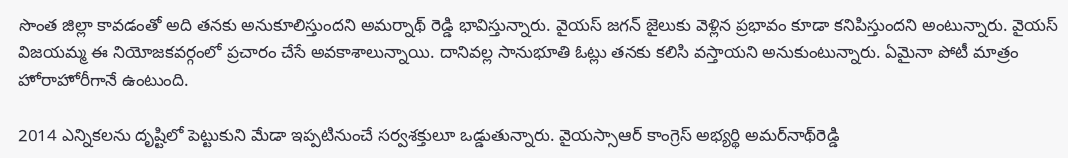సొంత జిల్లా కావడంతో అది తనకు అనుకూలిస్తుందని అమర్నాథ్ రెడ్డి భావిస్తున్నారు. వైయస్ జగన్ జైలుకు వెళ్లిన ప్రభావం కూడా కనిపిస్తుందని అంటున్నారు. వైయస్ విజయమ్మ ఈ నియోజకవర్గంలో ప్రచారం చేసే అవకాశాలున్నాయి. దానివల్ల సానుభూతి ఓట్లు తనకు కలిసి వస్తాయని అనుకుంటున్నారు. ఏమైనా పోటీ మాత్రం హోరాహోరీగానే ఉంటుంది.

2014 ఎన్నికలను దృష్టిలో పెట్టుకుని మేడా ఇప్పటినుంచే సర్వశక్తులూ ఒడ్డుతున్నారు. వైయస్సాఆర్ కాంగ్రెస్ అభ్యర్థి అమర్‌నాథ్‌రెడ్డి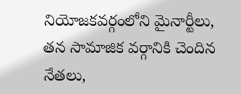నియోజకవర్గంలోని మైనార్టీలు, తన సామాజిక వర్గానికి చెందిన నేతలు,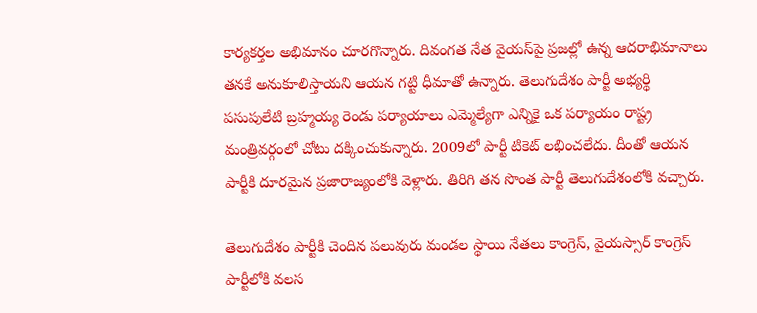కార్యకర్తల అభిమానం చూరగొన్నారు. దివంగత నేత వైయస్‌పై ప్రజల్లో ఉన్న ఆదరాభిమానాలు తనకే అనుకూలిస్తాయని ఆయన గట్టి ధీమాతో ఉన్నారు. తెలుగుదేశం పార్టీ అభ్యర్థి పసుపులేటి బ్రహ్మయ్య రెండు పర్యాయాలు ఎమ్మెల్యేగా ఎన్నికై ఒక పర్యాయం రాష్ట్ర మంత్రివర్గంలో చోటు దక్కించుకున్నారు. 2009లో పార్టీ టికెట్ లభించలేదు. దీంతో ఆయన పార్టీకి దూరమైన ప్రజారాజ్యంలోకి వెళ్లారు. తిరిగి తన సొంత పార్టీ తెలుగుదేశంలోకి వచ్చారు.

తెలుగుదేశం పార్టీకి చెందిన పలువురు మండల స్థాయి నేతలు కాంగ్రెస్, వైయస్సార్ కాంగ్రెస్ పార్టీలోకి వలస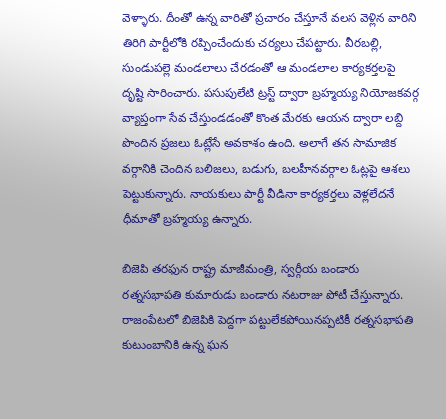వెళ్ళారు. దీంతో ఉన్న వారితో ప్రచారం చేస్తూనే వలస వెళ్లిన వారిని తిరిగి పార్టీలోకి రప్పించేందుకు చర్యలు చేపట్టారు. వీరబల్లి, సుండుపల్లె మండలాలు చేరడంతో ఆ మండలాల కార్యకర్తలపై దృష్టి సారించారు. పసుపులేటి ట్రస్ట్ ద్వారా బ్రహ్మయ్య నియోజకవర్గ వ్యాప్తంగా సేవ చేస్తుండడంతో కొంత మేరకు ఆయన ద్వారా లబ్ది పొందిన ప్రజలు ఓట్లేసే అవకాశం ఉంది. అలాగే తన సామాజిక వర్గానికి చెందిన బలిజలు, బడుగు, బలహీనవర్గాల ఓట్లపై ఆశలు పెట్టుకున్నారు. నాయకులు పార్టీ వీడినా కార్యకర్తలు వెళ్లలేదనే ధీమాతో బ్రహ్మయ్య ఉన్నారు.

బిజెపి తరఫున రాష్ట్ర మాజీమంత్రి, స్వర్గీయ బండారు రత్నసభాపతి కుమారుడు బండారు నటరాజు పోటీ చేస్తున్నారు. రాజంపేటలో బిజెపికి పెద్దగా పట్టులేకపోయినప్పటికీ రత్నసభాపతి కుటుంబానికి ఉన్న ఘన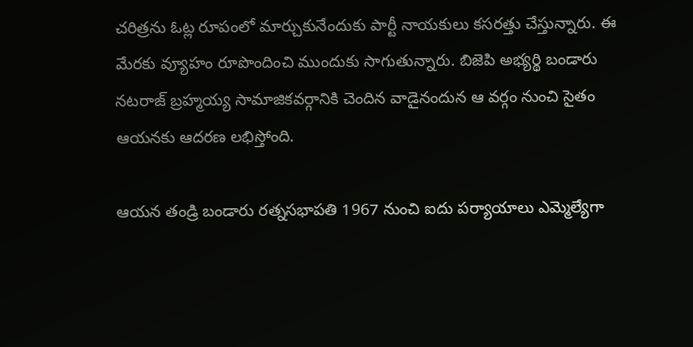చరిత్రను ఓట్ల రూపంలో మార్చుకునేందుకు పార్టీ నాయకులు కసరత్తు చేస్తున్నారు. ఈ మేరకు వ్యూహం రూపొందించి ముందుకు సాగుతున్నారు. బిజెపి అభ్యర్థి బండారు నటరాజ్ బ్రహ్మయ్య సామాజికవర్గానికి చెందిన వాడైనందున ఆ వర్గం నుంచి సైతం ఆయనకు ఆదరణ లభిస్తోంది.

ఆయన తండ్రి బండారు రత్నసభాపతి 1967 నుంచి ఐదు పర్యాయాలు ఎమ్మెల్యేగా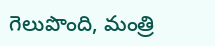గెలుపొంది, మంత్రి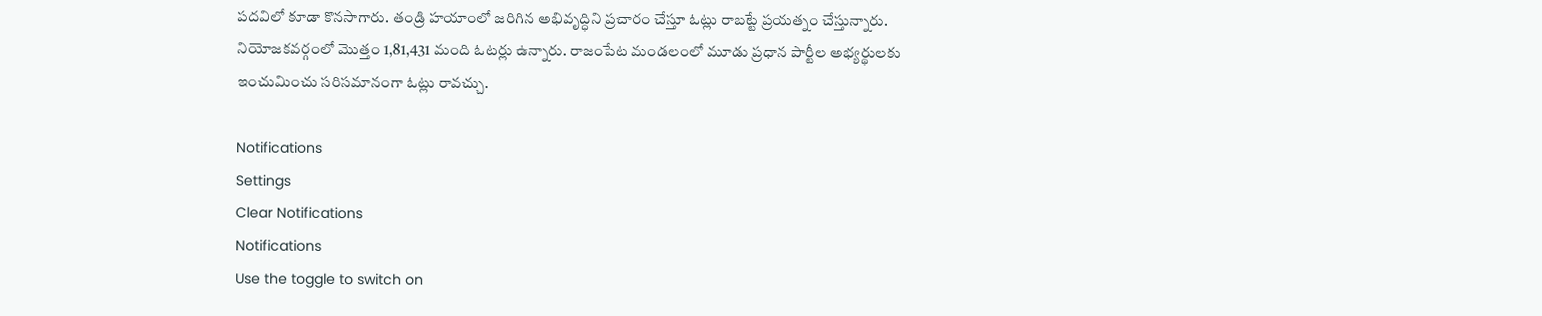పదవిలో కూడా కొనసాగారు. తండ్రి హయాంలో జరిగిన అభివృద్ధిని ప్రచారం చేస్తూ ఓట్లు రాబట్టే ప్రయత్నం చేస్తున్నారు. నియోజకవర్గంలో మొత్తం 1,81,431 మంది ఓటర్లు ఉన్నారు. రాజంపేట మండలంలో మూడు ప్రధాన పార్టీల అభ్యర్థులకు ఇంచుమించు సరిసమానంగా ఓట్లు రావచ్చు.

Notifications
Settings
Clear Notifications
Notifications
Use the toggle to switch on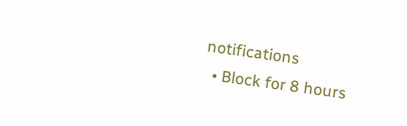notifications
  • Block for 8 hours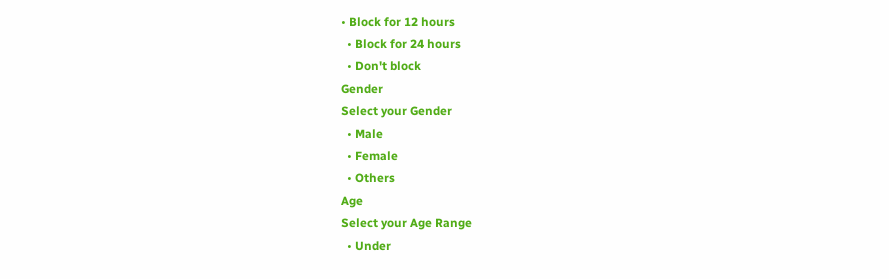• Block for 12 hours
  • Block for 24 hours
  • Don't block
Gender
Select your Gender
  • Male
  • Female
  • Others
Age
Select your Age Range
  • Under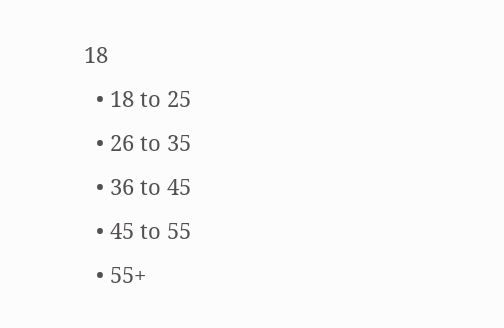18
  • 18 to 25
  • 26 to 35
  • 36 to 45
  • 45 to 55
  • 55+